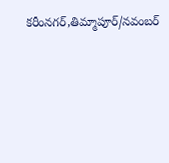కరీంనగర్,తిమ్మాపూర్/నవంబర్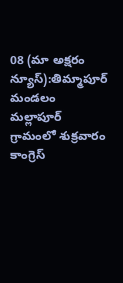08 (మా అక్షరం న్యూస్):తిమ్మాపూర్ మండలం మల్లాపూర్ గ్రామంలో శుక్రవారం కాంగ్రెస్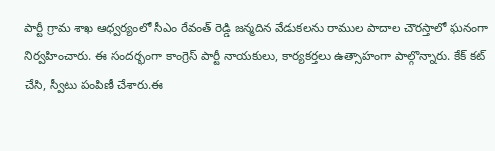పార్టీ గ్రామ శాఖ ఆధ్వర్యంలో సీఎం రేవంత్ రెడ్డి జన్మదిన వేడుకలను రాముల పాదాల చౌరస్తాలో ఘనంగా నిర్వహించారు. ఈ సందర్భంగా కాంగ్రెస్ పార్టీ నాయకులు, కార్యకర్తలు ఉత్సాహంగా పాల్గొన్నారు. కేక్ కట్ చేసి, స్వీటు పంపిణీ చేశారు.ఈ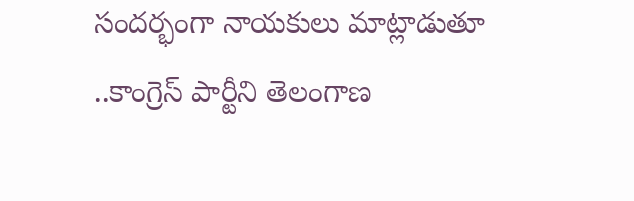సందర్భంగా నాయకులు మాట్లాడుతూ ..కాంగ్రెస్ పార్టీని తెలంగాణ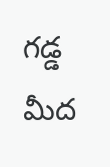గడ్డ మీద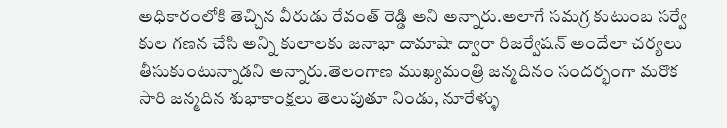అధికారంలోకి తెచ్చిన వీరుడు రేవంత్ రెడ్డి అని అన్నారు.అలాగే సమగ్ర కుటుంబ సర్వే కుల గణన చేసి అన్ని కులాలకు జనాభా దామాషా ద్వారా రిజర్వేషన్ అందేలా చర్యలు తీసుకుంటున్నాడని అన్నారు.తెలంగాణ ముఖ్యమంత్రి జన్మదినం సందర్భంగా మరొక సారి జన్మదిన శుభాకాంక్షలు తెలుపుతూ నిండు, నూరేళ్ళు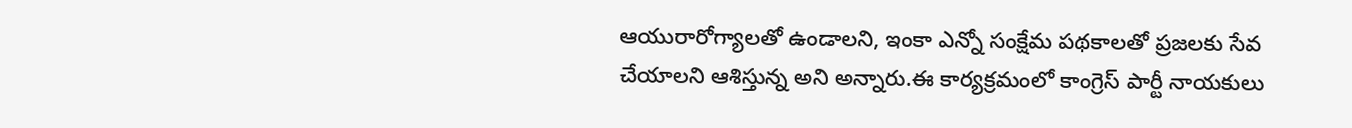ఆయురారోగ్యాలతో ఉండాలని, ఇంకా ఎన్నో సంక్షేమ పథకాలతో ప్రజలకు సేవ చేయాలని ఆశిస్తున్న అని అన్నారు.ఈ కార్యక్రమంలో కాంగ్రెస్ పార్టీ నాయకులు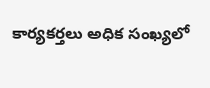కార్యకర్తలు అధిక సంఖ్యలో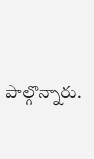పాల్గొన్నారు.